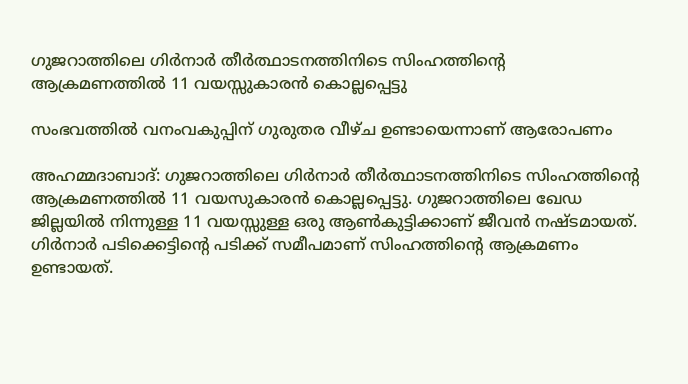ഗുജറാത്തിലെ ഗിർനാർ തീർത്ഥാടനത്തിനിടെ സിംഹത്തിന്റെ ആക്രമണത്തിൽ 11 വയസ്സുകാരൻ കൊല്ലപ്പെട്ടു

സംഭവത്തില്‍ വനംവകുപ്പിന് ഗുരുതര വീഴ്ച ഉണ്ടായെന്നാണ് ആരോപണം

അഹമ്മദാബാദ്: ഗുജറാത്തിലെ ഗിര്‍നാര്‍ തീര്‍ത്ഥാടനത്തിനിടെ സിംഹത്തിന്റെ ആക്രമണത്തില്‍ 11 വയസുകാരന്‍ കൊല്ലപ്പെട്ടു. ഗുജറാത്തിലെ ഖേഡ ജില്ലയില്‍ നിന്നുള്ള 11 വയസ്സുള്ള ഒരു ആണ്‍കുട്ടിക്കാണ് ജീവന്‍ നഷ്ടമായത്. ഗിര്‍നാര്‍ പടിക്കെട്ടിന്റെ പടിക്ക് സമീപമാണ് സിംഹത്തിന്റെ ആക്രമണം ഉണ്ടായത്.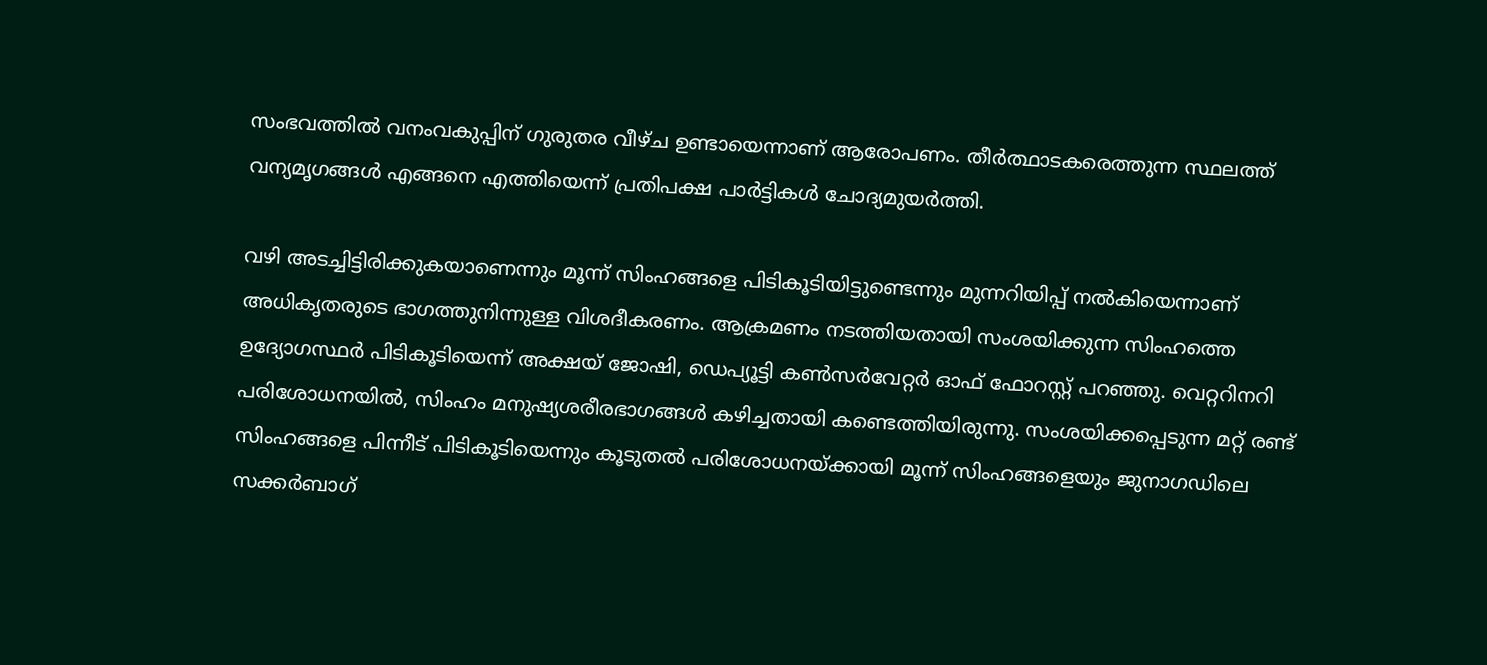സംഭവത്തില്‍ വനംവകുപ്പിന് ഗുരുതര വീഴ്ച ഉണ്ടായെന്നാണ് ആരോപണം. തീര്‍ത്ഥാടകരെത്തുന്ന സ്ഥലത്ത് വന്യമൃഗങ്ങള്‍ എങ്ങനെ എത്തിയെന്ന് പ്രതിപക്ഷ പാര്‍ട്ടികള്‍ ചോദ്യമുയര്‍ത്തി.

വഴി അടച്ചിട്ടിരിക്കുകയാണെന്നും മൂന്ന് സിംഹങ്ങളെ പിടികൂടിയിട്ടുണ്ടെന്നും മുന്നറിയിപ്പ് നല്‍കിയെന്നാണ് അധികൃതരുടെ ഭാഗത്തുനിന്നുള്ള വിശദീകരണം. ആക്രമണം നടത്തിയതായി സംശയിക്കുന്ന സിംഹത്തെ ഉദ്യോഗസ്ഥര്‍ പിടികൂടിയെന്ന് അക്ഷയ് ജോഷി, ഡെപ്യൂട്ടി കണ്‍സര്‍വേറ്റര്‍ ഓഫ് ഫോറസ്റ്റ് പറഞ്ഞു. വെറ്ററിനറി പരിശോധനയില്‍, സിംഹം മനുഷ്യശരീരഭാഗങ്ങള്‍ കഴിച്ചതായി കണ്ടെത്തിയിരുന്നു. സംശയിക്കപ്പെടുന്ന മറ്റ് രണ്ട് സിംഹങ്ങളെ പിന്നീട് പിടികൂടിയെന്നും കൂടുതല്‍ പരിശോധനയ്ക്കായി മൂന്ന് സിംഹങ്ങളെയും ജുനാഗഡിലെ സക്കര്‍ബാഗ്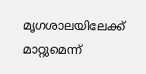മൃഗശാലയിലേക്ക് മാറ്റുമെന്ന്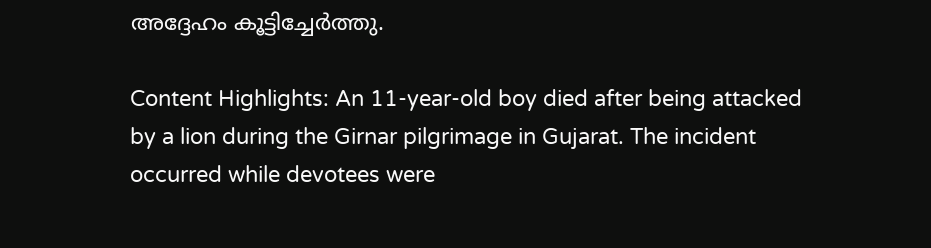അദ്ദേഹം കൂട്ടിച്ചേര്‍ത്തു.

Content Highlights: An 11-year-old boy died after being attacked by a lion during the Girnar pilgrimage in Gujarat. The incident occurred while devotees were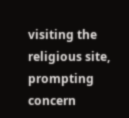visiting the religious site, prompting concern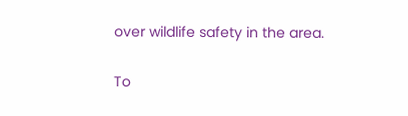over wildlife safety in the area.

To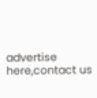advertise here,contact us